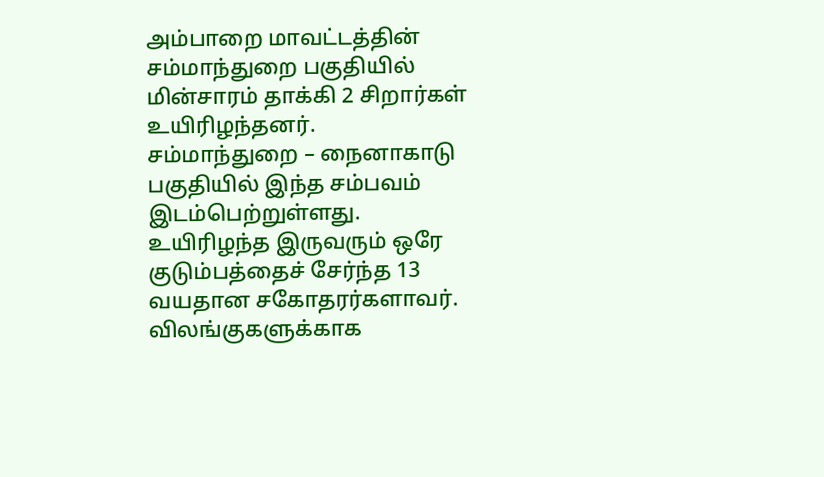அம்பாறை மாவட்டத்தின் சம்மாந்துறை பகுதியில் மின்சாரம் தாக்கி 2 சிறார்கள் உயிரிழந்தனர்.
சம்மாந்துறை – நைனாகாடு பகுதியில் இந்த சம்பவம் இடம்பெற்றுள்ளது.
உயிரிழந்த இருவரும் ஒரே குடும்பத்தைச் சேர்ந்த 13 வயதான சகோதரர்களாவர்.
விலங்குகளுக்காக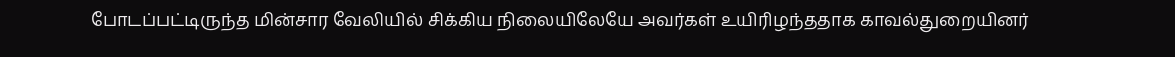போடப்பட்டிருந்த மின்சார வேலியில் சிக்கிய நிலையிலேயே அவர்கள் உயிரிழந்ததாக காவல்துறையினர்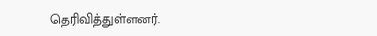தெரிவித்துள்ளனர்.